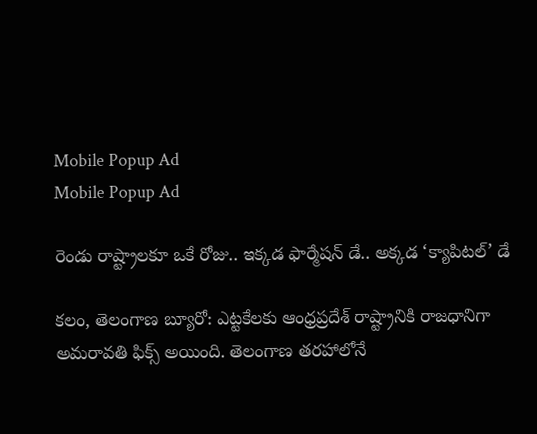Mobile Popup Ad
Mobile Popup Ad

రెండు రాష్ట్రాలకూ ఒకే రోజు.. ఇక్కడ ఫార్మేషన్ డే.. అక్కడ ‘క్యాపిటల్’ డే

కలం, తెలంగాణ బ్యూరో: ఎట్టకేలకు ఆంధ్రప్రదేశ్ రాష్ట్రానికి రాజధానిగా అమరావతి ఫిక్స్ అయింది. తెలంగాణ తరహాలోనే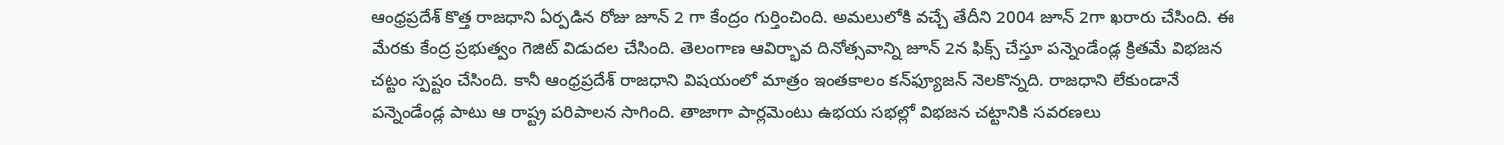ఆంధ్రప్రదేశ్ కొత్త రాజధాని ఏర్పడిన రోజు జూన్ 2 గా కేంద్రం గుర్తించింది. అమలులోకి వచ్చే తేదీని 2004 జూన్ 2గా ఖరారు చేసింది. ఈ మేరకు కేంద్ర ప్రభుత్వం గెజిట్ విడుదల చేసింది. తెలంగాణ ఆవిర్భావ దినోత్సవాన్ని జూన్ 2న ఫిక్స్ చేస్తూ పన్నెండేండ్ల క్రితమే విభజన చట్టం స్పష్టం చేసింది. కానీ ఆంధ్రప్రదేశ్ రాజధాని విషయంలో మాత్రం ఇంతకాలం కన్‌ఫ్యూజన్ నెలకొన్నది. రాజధాని లేకుండానే పన్నెండేండ్ల పాటు ఆ రాష్ట్ర పరిపాలన సాగింది. తాజాగా పార్లమెంటు ఉభయ సభల్లో విభజన చట్టానికి సవరణలు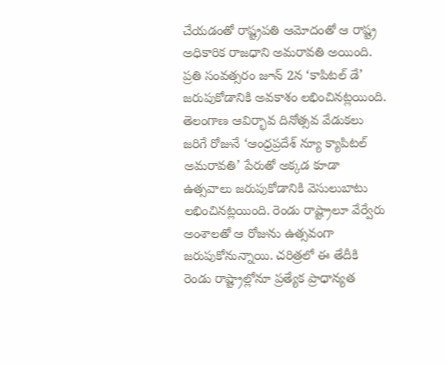చేయడంతో రాష్ట్రపతి ఆమోదంతో ఆ రాష్ట్ర అధికారిక రాజధాని అమరావతి అయింది. ప్రతి సంవత్సరం జూన్ 2న ‘కాపిటల్ డే’ జరుపుకోడానికి అవకాశం లభించినట్లయింది. తెలంగాణ ఆవిర్భావ దినోత్సవ వేడుకలు జరిగే రోజునే ‘ఆంధ్రప్రదేశ్ న్యూ క్యాపిటల్ అమరావతి’ పేరుతో అక్కడ కూడా ఉత్సవాలు జరుపుకోడానికి వెసులుబాటు లభించినట్లయింది. రెండు రాష్ట్రాలూ వేర్వేరు అంశాలతో ఆ రోజును ఉత్సవంగా జరుపుకోనున్నాయి. చరిత్రలో ఈ తేదీకి రెండు రాష్ట్రాల్లోనూ ప్రత్యేక ప్రాధాన్యత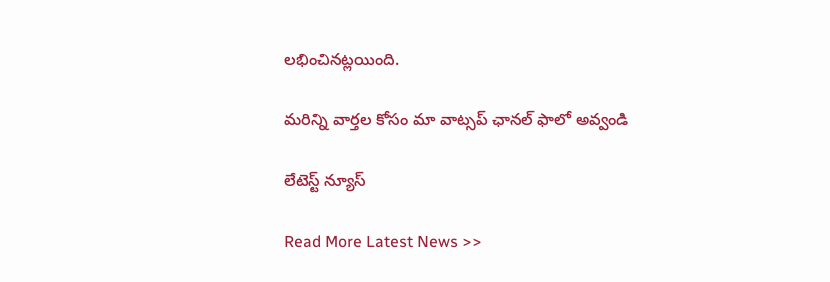లభించినట్లయింది.

మ‌రిన్ని వార్త‌ల కోసం మా వాట్స‌ప్ ఛాన‌ల్ ఫాలో అవ్వండి

లేటెస్ట్ న్యూస్‌

Read More Latest News >>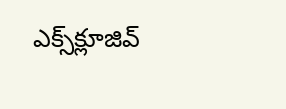ఎక్స్‌క్లూజివ్‌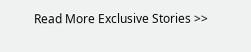Read More Exclusive Stories >>